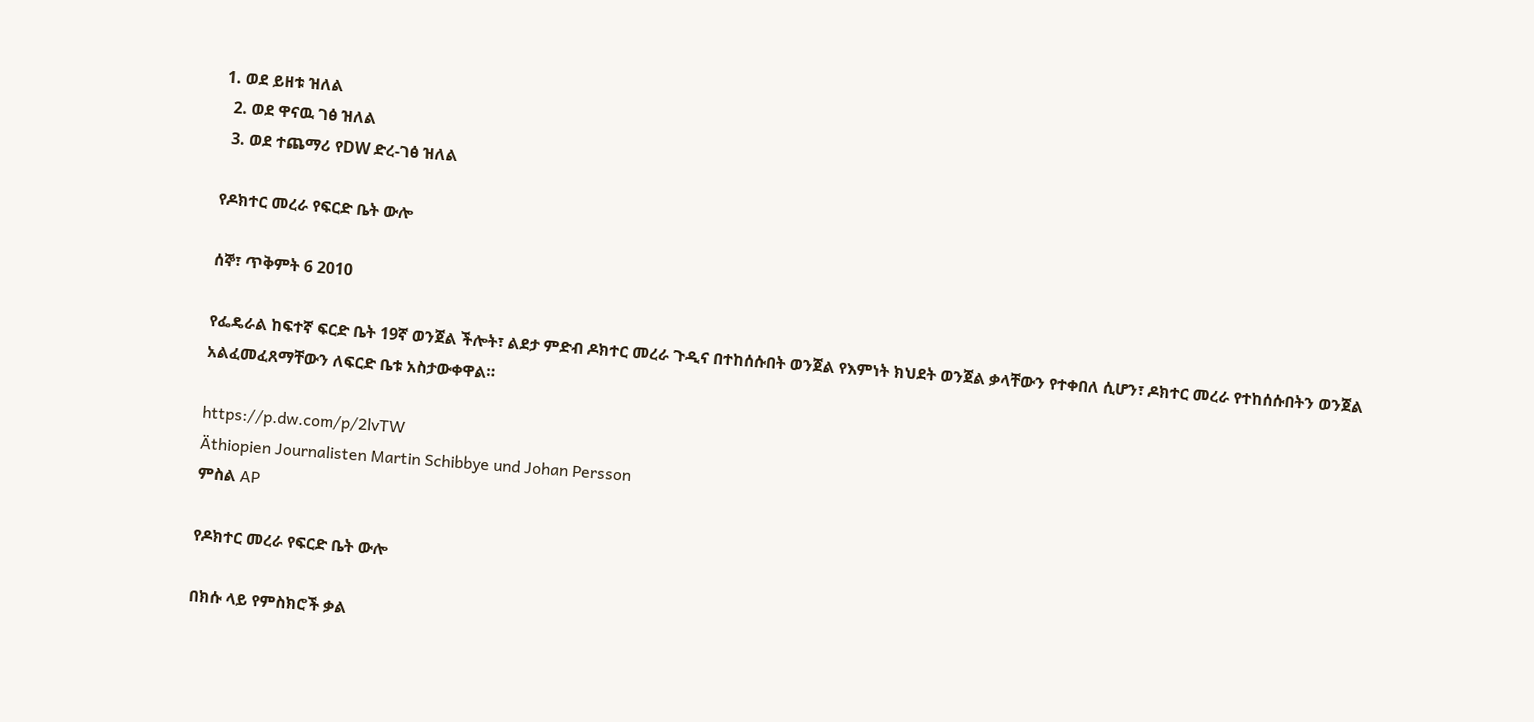1. ወደ ይዘቱ ዝለል
  2. ወደ ዋናዉ ገፅ ዝለል
  3. ወደ ተጨማሪ የDW ድረ-ገፅ ዝለል

የዶክተር መረራ የፍርድ ቤት ውሎ

ሰኞ፣ ጥቅምት 6 2010

የፌዴራል ከፍተኛ ፍርድ ቤት 19ኛ ወንጀል ችሎት፣ ልደታ ምድብ ዶክተር መረራ ጉዲና በተከሰሱበት ወንጀል የእምነት ክህደት ወንጀል ቃላቸውን የተቀበለ ሲሆን፣ ዶክተር መረራ የተከሰሱበትን ወንጀል አልፈመፈጸማቸውን ለፍርድ ቤቱ አስታውቀዋል።

https://p.dw.com/p/2lvTW
Äthiopien Journalisten Martin Schibbye und Johan Persson
ምስል AP

የዶክተር መረራ የፍርድ ቤት ውሎ

በክሱ ላይ የምስክሮች ቃል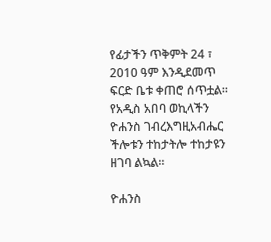የፊታችን ጥቅምት 24 ፣ 2010 ዓም እንዲደመጥ ፍርድ ቤቱ ቀጠሮ ሰጥቷል።  የአዲስ አበባ ወኪላችን ዮሐንስ ገብረእግዚአብሔር ችሎቱን ተከታትሎ ተከታዩን ዘገባ ልኳል።

ዮሐንስ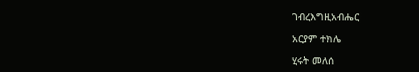ገብረእግዚአብሔር

አርያም ተክሌ

ሂሩት መለሰ